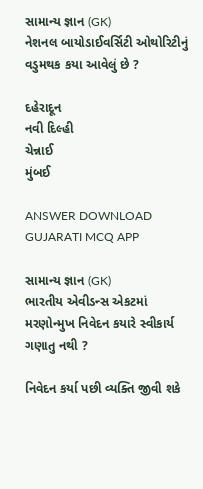સામાન્ય જ્ઞાન (GK)
નેશનલ બાયોડાઈવર્સિટી ઓથોરિટીનું વડુમથક કયા આવેલું છે ?

દહેરાદૂન
નવી દિલ્હી
ચેન્નાઈ
મુંબઈ

ANSWER DOWNLOAD GUJARATI MCQ APP

સામાન્ય જ્ઞાન (GK)
ભારતીય એવીડન્સ એકટમાં મરણોન્મુખ નિવેદન કયારે સ્વીકાર્ય ગણાતુ નથી ?

નિવેદન કર્યા પછી વ્યક્તિ જીવી શકે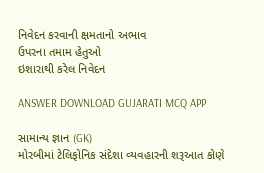નિવેદન કરવાની ક્ષમતાનો અભાવ
ઉપરના તમામ હેતુઓ
ઇશારાથી કરેલ નિવેદન

ANSWER DOWNLOAD GUJARATI MCQ APP

સામાન્ય જ્ઞાન (GK)
મોરબીમાં ટેલિફોનિક સંદેશા વ્યવહારની શરૂઆત કોણે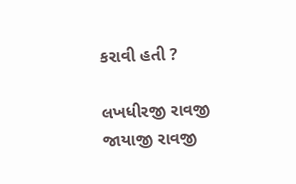કરાવી હતી ?

લખધીરજી રાવજી
જાયાજી રાવજી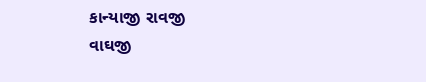કાન્યાજી રાવજી
વાઘજી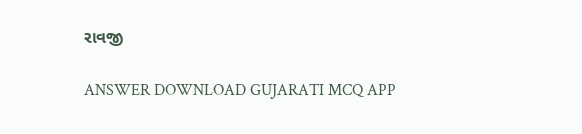રાવજી

ANSWER DOWNLOAD GUJARATI MCQ APP